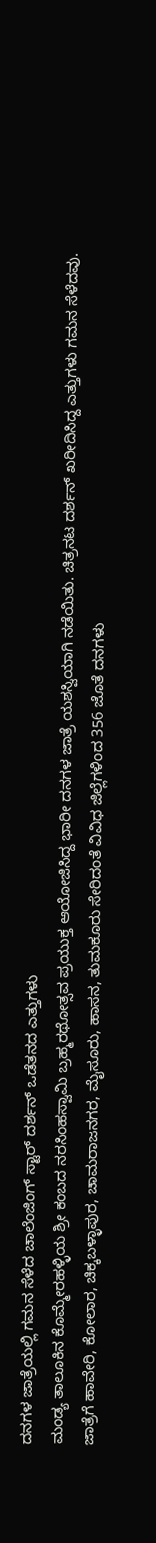ದನಗಳ ಜಾತ್ರೆಯಲ್ಲಿ ಗಮನ ಸೆಳೆದ ಚಾಲೆಂಜಿಂಗ್ ಸ್ಟಾರ್ ದರ್ಶನ್ ಒಡೆತನದ ಎತ್ತುಗಳು
ಮಂಡ್ಯ ತಾಲೂಕಿನ ಕೊಮ್ಮೇರಹಳ್ಳಿಯ ಶ್ರೀ ಕಂಬದ ನರಸಿಂಹಸ್ವಾಮಿ ಬ್ರಹ್ಮರಥೋತ್ಸವ ಪ್ರಯುಕ್ತ ಆಯೋಜಿಸಿದ್ದ ಭಾರೀ ದನಗಳ ಜಾತ್ರೆ ಯಶಸ್ವಿಯಾಗಿ ನಡೆಯಿತು. ಚಿತ್ರನಟ ದರ್ಶನ್ ಖರೀದಿಸಿದ್ದ ಎತ್ತುಗಳು ಗಮನ ಸೆಳೆದವು.
ಜಾತ್ರೆಗೆ ಹಾವೇರಿ, ಕೋಲಾರ, ಚಿಕ್ಕಬಳ್ಳಾಪುರ, ಚಾಮರಾಜನಗರ, ಮೈಸೂರು, ಹಾಸನ, ತುಮಕೂರು ಸೇರಿದಂತೆ ವಿವಿಧ ಜಿಲ್ಲೆಗಳಿಂದ 356 ಜೊತೆ ದನಗಳು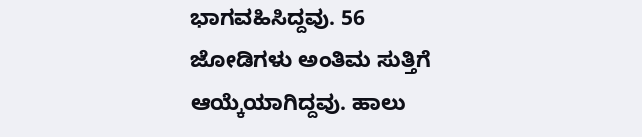ಭಾಗವಹಿಸಿದ್ದವು. 56 ಜೋಡಿಗಳು ಅಂತಿಮ ಸುತ್ತಿಗೆ ಆಯ್ಕೆಯಾಗಿದ್ದವು. ಹಾಲು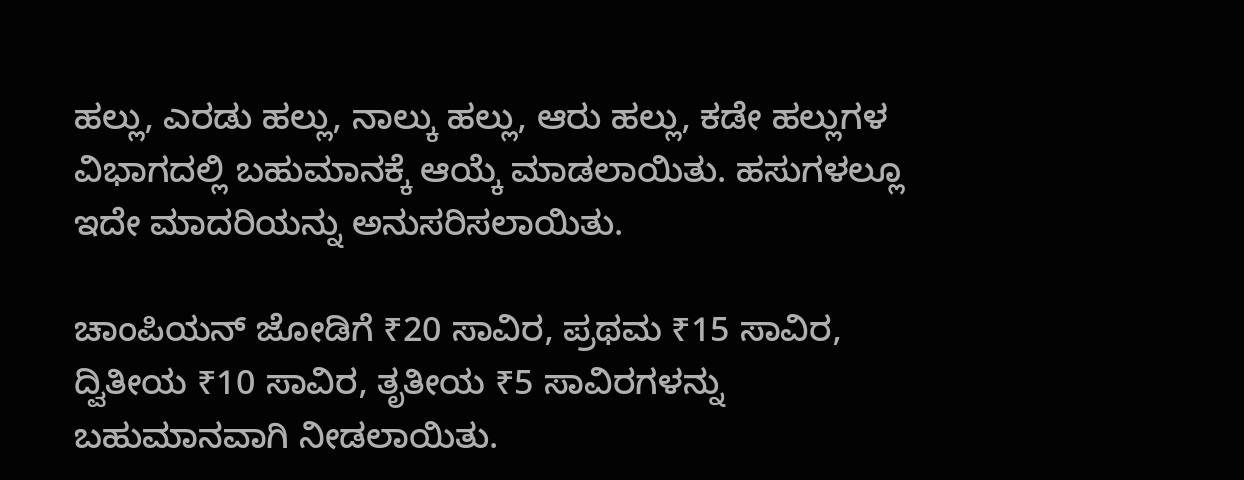ಹಲ್ಲು, ಎರಡು ಹಲ್ಲು, ನಾಲ್ಕು ಹಲ್ಲು, ಆರು ಹಲ್ಲು, ಕಡೇ ಹಲ್ಲುಗಳ ವಿಭಾಗದಲ್ಲಿ ಬಹುಮಾನಕ್ಕೆ ಆಯ್ಕೆ ಮಾಡಲಾಯಿತು. ಹಸುಗಳಲ್ಲೂ ಇದೇ ಮಾದರಿಯನ್ನು ಅನುಸರಿಸಲಾಯಿತು.

ಚಾಂಪಿಯನ್ ಜೋಡಿಗೆ ₹20 ಸಾವಿರ, ಪ್ರಥಮ ₹15 ಸಾವಿರ, ದ್ವಿತೀಯ ₹10 ಸಾವಿರ, ತೃತೀಯ ₹5 ಸಾವಿರಗಳನ್ನು ಬಹುಮಾನವಾಗಿ ನೀಡಲಾಯಿತು.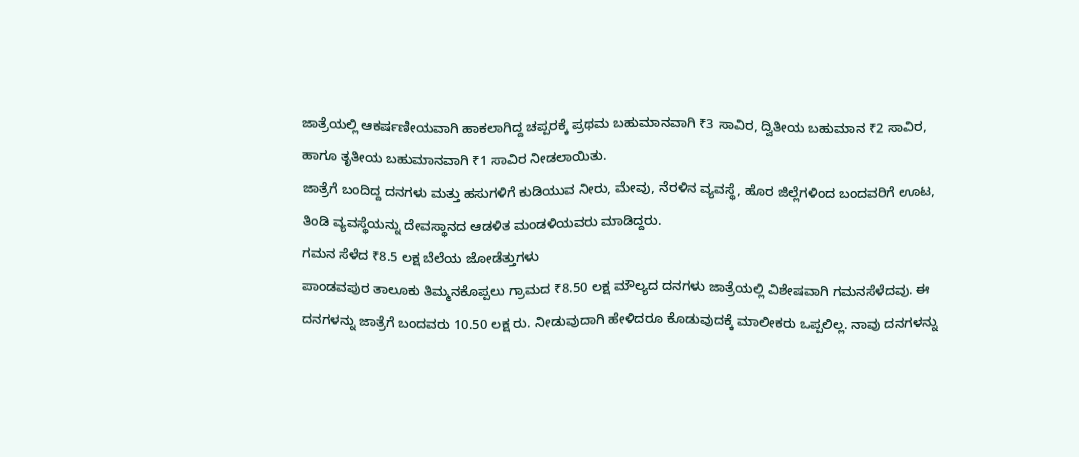ಜಾತ್ರೆಯಲ್ಲಿ ಆಕರ್ಷಣೀಯವಾಗಿ ಹಾಕಲಾಗಿದ್ದ ಚಪ್ಪರಕ್ಕೆ ಪ್ರಥಮ ಬಹುಮಾನವಾಗಿ ₹3 ಸಾವಿರ, ದ್ವಿತೀಯ ಬಹುಮಾನ ₹2 ಸಾವಿರ, ಹಾಗೂ ತೃತೀಯ ಬಹುಮಾನವಾಗಿ ₹1 ಸಾವಿರ ನೀಡಲಾಯಿತು.
ಜಾತ್ರೆಗೆ ಬಂದಿದ್ದ ದನಗಳು ಮತ್ತು ಹಸುಗಳಿಗೆ ಕುಡಿಯುವ ನೀರು, ಮೇವು, ನೆರಳಿನ ವ್ಯವಸ್ಥೆ, ಹೊರ ಜಿಲ್ಲೆಗಳಿಂದ ಬಂದವರಿಗೆ ಊಟ, ತಿಂಡಿ ವ್ಯವಸ್ಥೆಯನ್ನು ದೇವಸ್ಥಾನದ ಆಡಳಿತ ಮಂಡಳಿಯವರು ಮಾಡಿದ್ದರು.
ಗಮನ ಸೆಳೆದ ₹8.5 ಲಕ್ಷ ಬೆಲೆಯ ಜೋಡೆತ್ತುಗಳು
ಪಾಂಡವಪುರ ತಾಲೂಕು ತಿಮ್ಮನಕೊಪ್ಪಲು ಗ್ರಾಮದ ₹8.50 ಲಕ್ಷ ಮೌಲ್ಯದ ದನಗಳು ಜಾತ್ರೆಯಲ್ಲಿ ವಿಶೇಷವಾಗಿ ಗಮನಸೆಳೆದವು. ಈ ದನಗಳನ್ನು ಜಾತ್ರೆಗೆ ಬಂದವರು 10.50 ಲಕ್ಷ ರು. ನೀಡುವುದಾಗಿ ಹೇಳಿದರೂ ಕೊಡುವುದಕ್ಕೆ ಮಾಲೀಕರು ಒಪ್ಪಲಿಲ್ಲ. ನಾವು ದನಗಳನ್ನು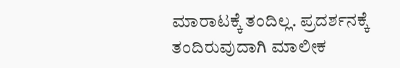ಮಾರಾಟಕ್ಕೆ ತಂದಿಲ್ಲ. ಪ್ರದರ್ಶನಕ್ಕೆ ತಂದಿರುವುದಾಗಿ ಮಾಲೀಕ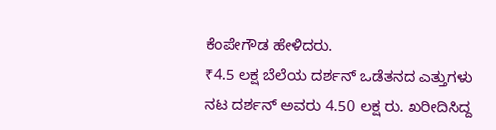ಕೆಂಪೇಗೌಡ ಹೇಳಿದರು.
₹4.5 ಲಕ್ಷ ಬೆಲೆಯ ದರ್ಶನ್ ಒಡೆತನದ ಎತ್ತುಗಳು
ನಟ ದರ್ಶನ್ ಅವರು 4.50 ಲಕ್ಷ ರು. ಖರೀದಿಸಿದ್ದ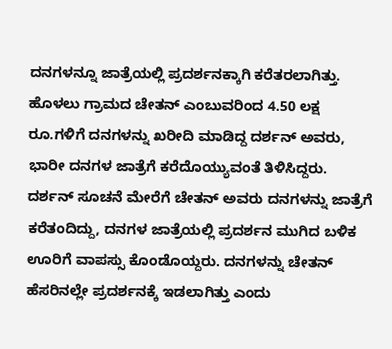ದನಗಳನ್ನೂ ಜಾತ್ರೆಯಲ್ಲಿ ಪ್ರದರ್ಶನಕ್ಕಾಗಿ ಕರೆತರಲಾಗಿತ್ತು. ಹೊಳಲು ಗ್ರಾಮದ ಚೇತನ್ ಎಂಬುವರಿಂದ 4.50 ಲಕ್ಷ ರೂ.ಗಳಿಗೆ ದನಗಳನ್ನು ಖರೀದಿ ಮಾಡಿದ್ದ ದರ್ಶನ್ ಅವರು, ಭಾರೀ ದನಗಳ ಜಾತ್ರೆಗೆ ಕರೆದೊಯ್ಯುವಂತೆ ತಿಳಿಸಿದ್ದರು.
ದರ್ಶನ್ ಸೂಚನೆ ಮೇರೆಗೆ ಚೇತನ್ ಅವರು ದನಗಳನ್ನು ಜಾತ್ರೆಗೆ ಕರೆತಂದಿದ್ದು, ದನಗಳ ಜಾತ್ರೆಯಲ್ಲಿ ಪ್ರದರ್ಶನ ಮುಗಿದ ಬಳಿಕ ಊರಿಗೆ ವಾಪಸ್ಸು ಕೊಂಡೊಯ್ದರು. ದನಗಳನ್ನು ಚೇತನ್ ಹೆಸರಿನಲ್ಲೇ ಪ್ರದರ್ಶನಕ್ಕೆ ಇಡಲಾಗಿತ್ತು ಎಂದು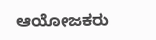ಆಯೋಜಕರು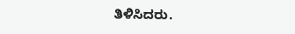ತಿಳಿಸಿದರು.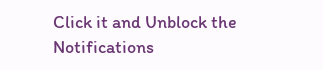Click it and Unblock the Notifications